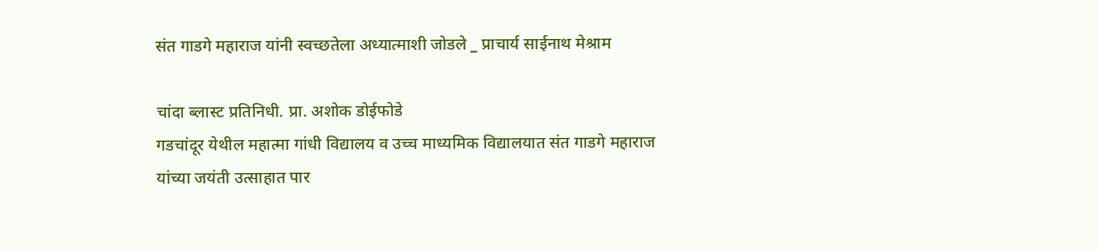संत गाडगे महाराज यांनी स्वच्छतेला अध्यात्माशी जोडले _ प्राचार्य साईनाथ मेश्राम

चांदा ब्लास्ट प्रतिनिधी. प्रा. अशोक डोईफोडे
गडचांदूर येथील महात्मा गांधी विद्यालय व उच्च माध्यमिक विद्यालयात संत गाडगे महाराज यांच्या जयंती उत्साहात पार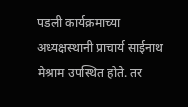पडली कार्यक्रमाच्या अध्यक्षस्थानी प्राचार्य साईनाथ मेश्राम उपस्थित होते. तर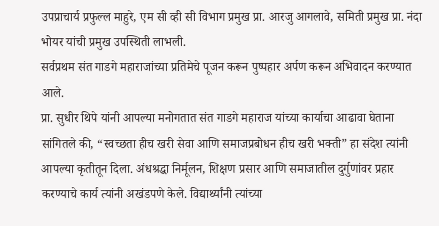उपप्राचार्य प्रफुल्ल माहुरे, एम सी व्ही सी विभाग प्रमुख प्रा. आरजु आगलावे, समिती प्रमुख प्रा. नंदा भोयर यांची प्रमुख उपस्थिती लाभली.
सर्वप्रथम संत गाडगे महाराजांच्या प्रतिमेचे पूजन करून पुष्पहार अर्पण करून अभिवादन करण्यात आले.
प्रा. सुधीर थिपे यांनी आपल्या मनोगतात संत गाडगे महाराज यांच्या कार्याचा आढावा घेताना सांगितले की, “स्वच्छता हीच खरी सेवा आणि समाजप्रबोधन हीच खरी भक्ती” हा संदेश त्यांनी आपल्या कृतीतून दिला. अंधश्रद्धा निर्मूलन, शिक्षण प्रसार आणि समाजातील दुर्गुणांवर प्रहार करण्याचे कार्य त्यांनी अखंडपणे केले. विद्यार्थ्यांनी त्यांच्या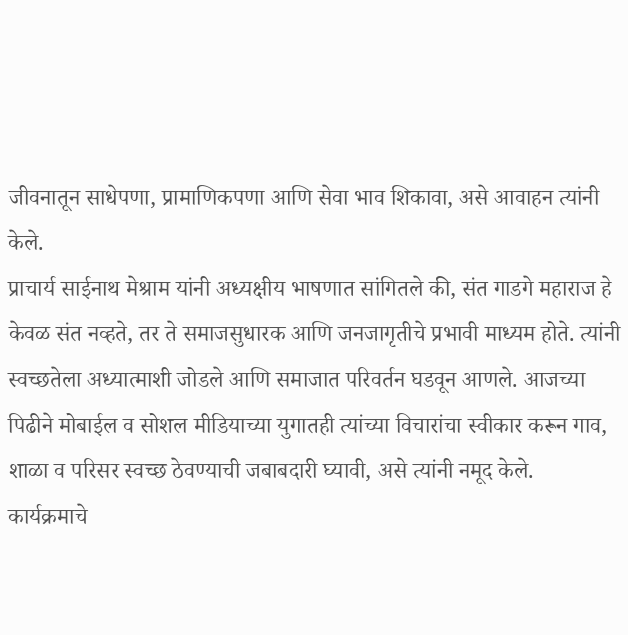जीवनातून साधेपणा, प्रामाणिकपणा आणि सेवा भाव शिकावा, असे आवाहन त्यांनी केले.
प्राचार्य साईनाथ मेश्राम यांनी अध्यक्षीय भाषणात सांगितले की, संत गाडगे महाराज हे केवळ संत नव्हते, तर ते समाजसुधारक आणि जनजागृतीचे प्रभावी माध्यम होते. त्यांनी स्वच्छतेला अध्यात्माशी जोडले आणि समाजात परिवर्तन घडवून आणले. आजच्या पिढीने मोबाईल व सोशल मीडियाच्या युगातही त्यांच्या विचारांचा स्वीकार करून गाव, शाळा व परिसर स्वच्छ ठेवण्याची जबाबदारी घ्यावी, असे त्यांनी नमूद केले.
कार्यक्रमाचे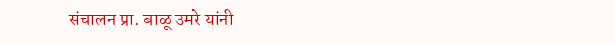संचालन प्रा. बाळू उमरे यांनी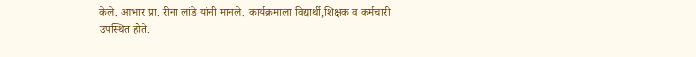केले. आभार प्रा. रीना लांडे यांनी मानले. कार्यक्रमाला विद्यार्थी,शिक्षक व कर्मचारी उपस्थित होते.